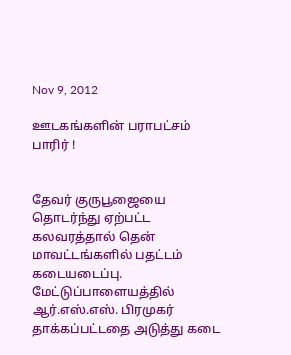Nov 9, 2012

ஊடகங்களின் பராபட்சம் பாரிர் !


தேவர் குருபூஜையை தொடர்ந்து ஏற்பட்ட கலவரத்தால் தென் மாவட்டங்களில் பதட்டம் கடையடைப்பு. மேட்டுப்பாளையத்தில் ஆர்.எஸ்.எஸ். பிரமுகர் தாக்கப்பட்டதை அடுத்து கடை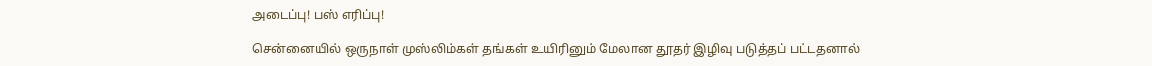அடைப்பு! பஸ் எரிப்பு!

சென்னையில் ஒருநாள் முஸ்லிம்கள் தங்கள் உயிரினும் மேலான தூதர் இழிவு படுத்தப் பட்டதனால்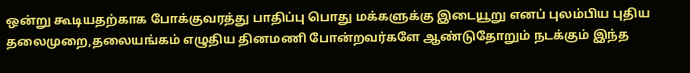ஒன்று கூடியதற்காக போக்குவரத்து பாதிப்பு பொது மக்களுக்கு இடையூறு எனப் புலம்பிய புதிய தலைமுறை,தலையங்கம் எழுதிய தினமணி போன்றவர்களே ஆண்டுதோறும் நடக்கும் இந்த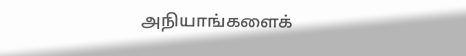அநியாங்களைக்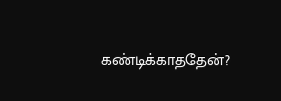கண்டிக்காததேன்?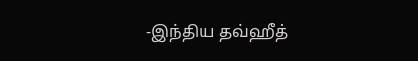-இந்திய தவ்ஹீத்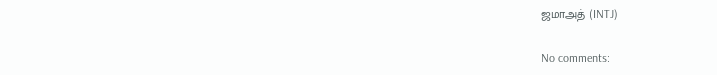ஜமாஅத் (INTJ)

No comments: